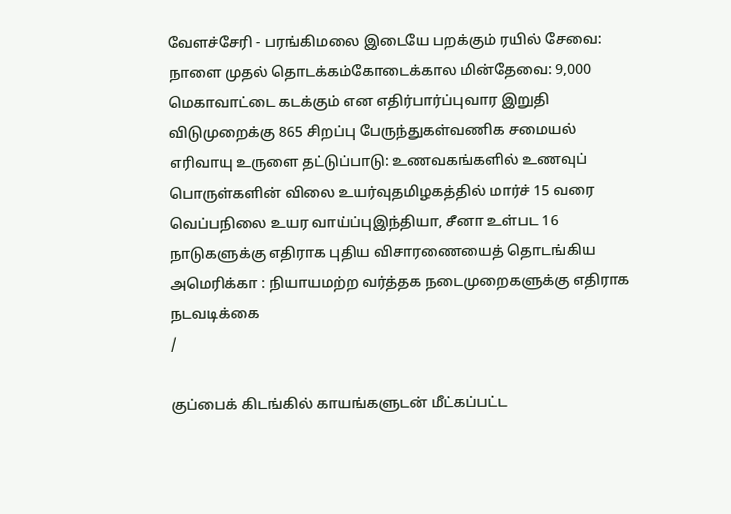வேளச்சேரி - பரங்கிமலை இடையே பறக்கும் ரயில் சேவை: நாளை முதல் தொடக்கம்கோடைக்கால மின்தேவை: 9,000 மெகாவாட்டை கடக்கும் என எதிர்பார்ப்புவார இறுதி விடுமுறைக்கு 865 சிறப்பு பேருந்துகள்வணிக சமையல் எரிவாயு உருளை தட்டுப்பாடு: உணவகங்களில் உணவுப் பொருள்களின் விலை உயர்வுதமிழகத்தில் மார்ச் 15 வரை வெப்பநிலை உயர வாய்ப்புஇந்தியா, சீனா உள்பட 16 நாடுகளுக்கு எதிராக புதிய விசாரணையைத் தொடங்கிய அமெரிக்கா : நியாயமற்ற வர்த்தக நடைமுறைகளுக்கு எதிராக நடவடிக்கை
/

குப்பைக் கிடங்கில் காயங்களுடன் மீட்கப்பட்ட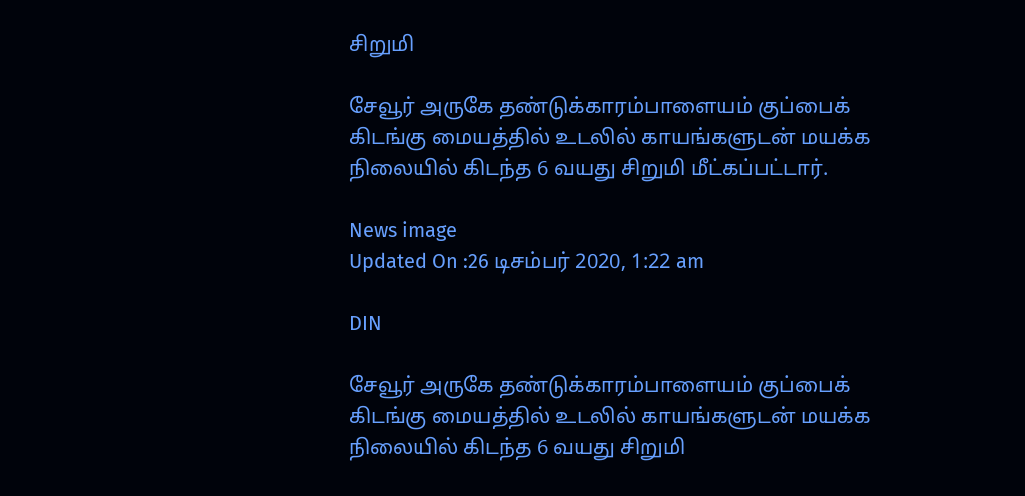சிறுமி

சேவூர் அருகே தண்டுக்காரம்பாளையம் குப்பைக் கிடங்கு மையத்தில் உடலில் காயங்களுடன் மயக்க நிலையில் கிடந்த 6 வயது சிறுமி மீட்கப்பட்டார்.

News image
Updated On :26 டிசம்பர் 2020, 1:22 am

DIN

சேவூர் அருகே தண்டுக்காரம்பாளையம் குப்பைக் கிடங்கு மையத்தில் உடலில் காயங்களுடன் மயக்க நிலையில் கிடந்த 6 வயது சிறுமி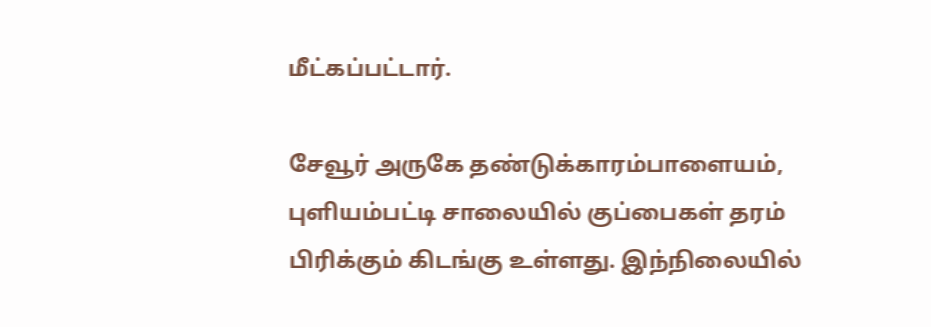மீட்கப்பட்டார்.

சேவூர் அருகே தண்டுக்காரம்பாளையம், புளியம்பட்டி சாலையில் குப்பைகள் தரம் பிரிக்கும் கிடங்கு உள்ளது. இந்நிலையில்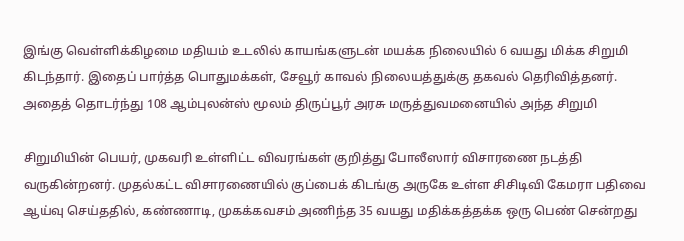இங்கு வெள்ளிக்கிழமை மதியம் உடலில் காயங்களுடன் மயக்க நிலையில் 6 வயது மிக்க சிறுமி கிடந்தார். இதைப் பார்த்த பொதுமக்கள், சேவூர் காவல் நிலையத்துக்கு தகவல் தெரிவித்தனர். அதைத் தொடர்ந்து 108 ஆம்புலன்ஸ் மூலம் திருப்பூர் அரசு மருத்துவமனையில் அந்த சிறுமி

சிறுமியின் பெயர், முகவரி உள்ளிட்ட விவரங்கள் குறித்து போலீஸார் விசாரணை நடத்தி வருகின்றனர். முதல்கட்ட விசாரணையில் குப்பைக் கிடங்கு அருகே உள்ள சிசிடிவி கேமரா பதிவை ஆய்வு செய்ததில், கண்ணாடி, முகக்கவசம் அணிந்த 35 வயது மதிக்கத்தக்க ஒரு பெண் சென்றது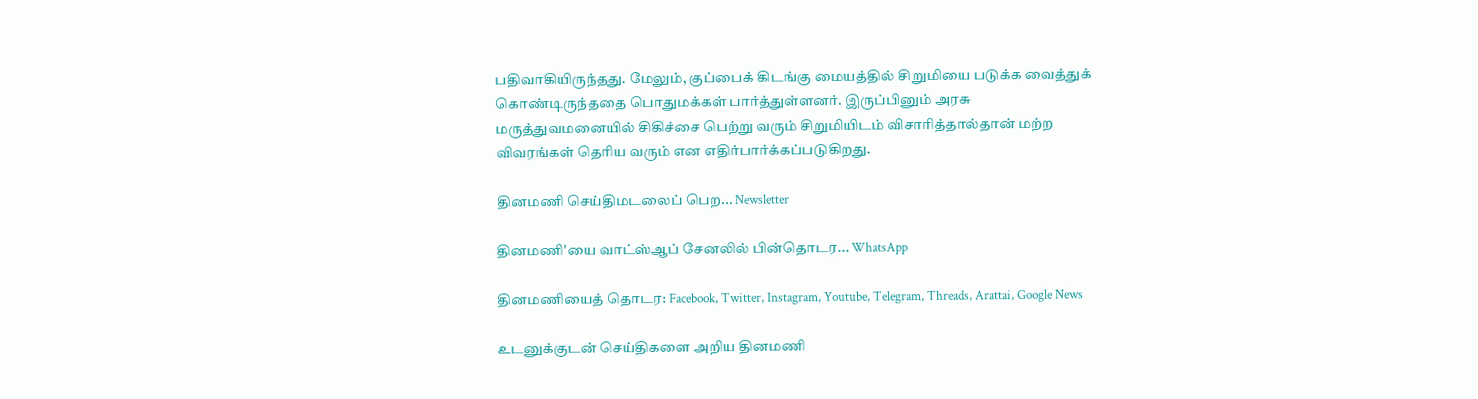பதிவாகியிருந்தது. மேலும், குப்பைக் கிடங்கு மையத்தில் சிறுமியை படுக்க வைத்துக் கொண்டிருந்ததை பொதுமக்கள் பார்த்துள்ளனர். இருப்பினும் அரசு மருத்துவமனையில் சிகிச்சை பெற்று வரும் சிறுமியிடம் விசாரித்தால்தான் மற்ற விவரங்கள் தெரிய வரும் என எதிர்பார்க்கப்படுகிறது.

தினமணி செய்திமடலைப் பெற... Newsletter

தினமணி'யை வாட்ஸ்ஆப் சேனலில் பின்தொடர... WhatsApp

தினமணியைத் தொடர: Facebook, Twitter, Instagram, Youtube, Telegram, Threads, Arattai, Google News

உடனுக்குடன் செய்திகளை அறிய தினமணி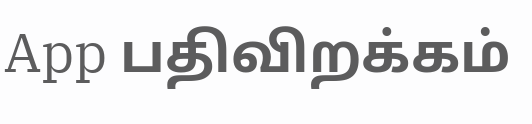App பதிவிறக்கம்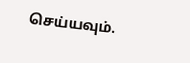செய்யவும்.